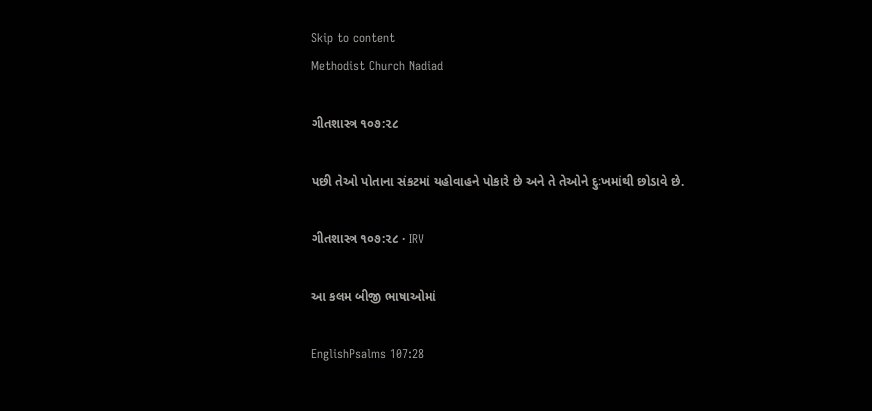Skip to content
Methodist Church Nadiad

ગીતશાસ્ત્ર ૧૦૭:૨૮

પછી તેઓ પોતાના સંકટમાં યહોવાહને પોકારે છે અને તે તેઓને દુઃખમાંથી છોડાવે છે.

ગીતશાસ્ત્ર ૧૦૭:૨૮ · IRV

આ કલમ બીજી ભાષાઓમાં

EnglishPsalms 107:28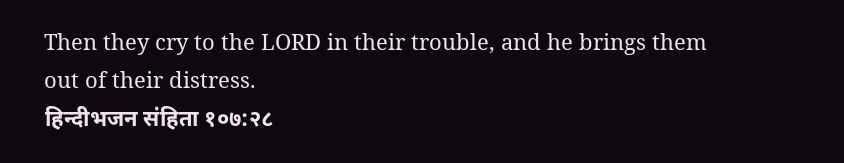Then they cry to the LORD in their trouble, and he brings them out of their distress.
हिन्दीभजन संहिता १०७:२८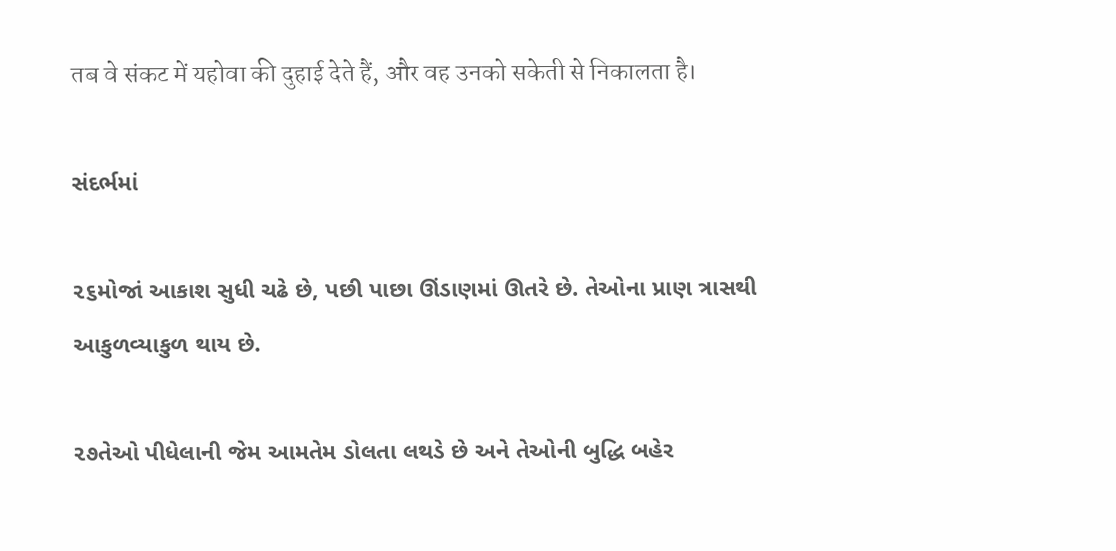तब वे संकट में यहोवा की दुहाई देते हैं, और वह उनको सकेती से निकालता है।

સંદર્ભમાં

૨૬મોજાં આકાશ સુધી ચઢે છે, પછી પાછા ઊંડાણમાં ઊતરે છે. તેઓના પ્રાણ ત્રાસથી આકુળવ્યાકુળ થાય છે.

૨૭તેઓ પીધેલાની જેમ આમતેમ ડોલતા લથડે છે અને તેઓની બુદ્ધિ બહેર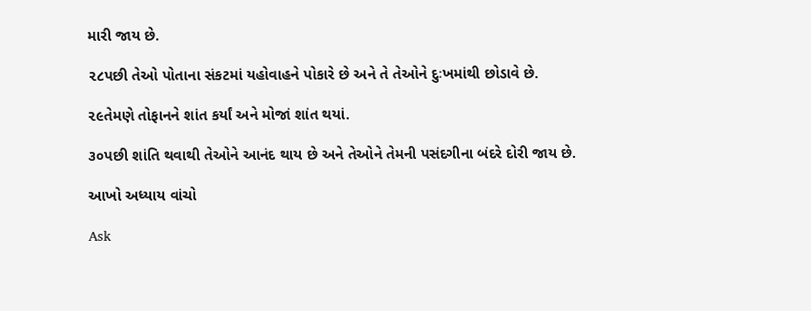મારી જાય છે.

૨૮પછી તેઓ પોતાના સંકટમાં યહોવાહને પોકારે છે અને તે તેઓને દુઃખમાંથી છોડાવે છે.

૨૯તેમણે તોફાનને શાંત કર્યાં અને મોજાં શાંત થયાં.

૩૦પછી શાંતિ થવાથી તેઓને આનંદ થાય છે અને તેઓને તેમની પસંદગીના બંદરે દોરી જાય છે.

આખો અધ્યાય વાંચો

Ask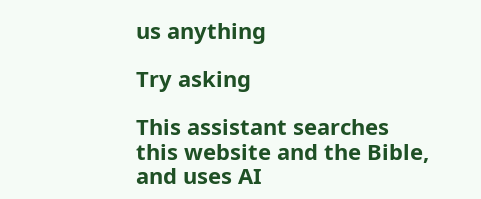us anything

Try asking

This assistant searches this website and the Bible, and uses AI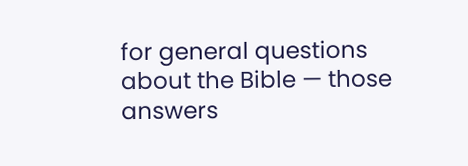for general questions about the Bible — those answers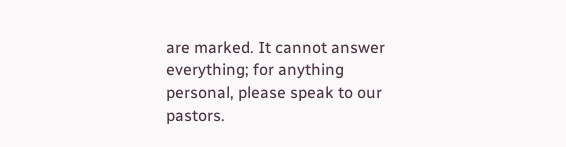are marked. It cannot answer everything; for anything personal, please speak to our pastors.